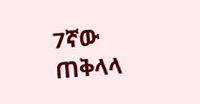7ኛው ጠቅላላ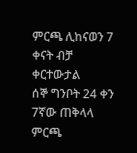ምርጫ ሊከናወን 7 ቀናት ብቻ ቀርተውታል
ሰኞ ግንቦት 24 ቀን 7ኛው ጠቅላላ ምርጫ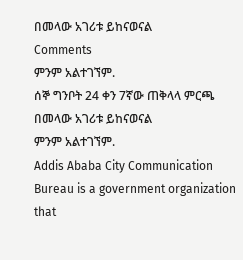በመላው አገሪቱ ይከናወናል
Comments
ምንም አልተገኘም.
ሰኞ ግንቦት 24 ቀን 7ኛው ጠቅላላ ምርጫ በመላው አገሪቱ ይከናወናል
ምንም አልተገኘም.
Addis Ababa City Communication Bureau is a government organization that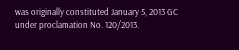was originally constituted January 5, 2013 GC under proclamation No. 120/2013.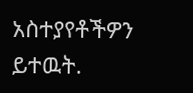አስተያየቶችዎን ይተዉት.